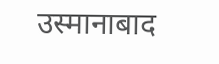उस्मानाबाद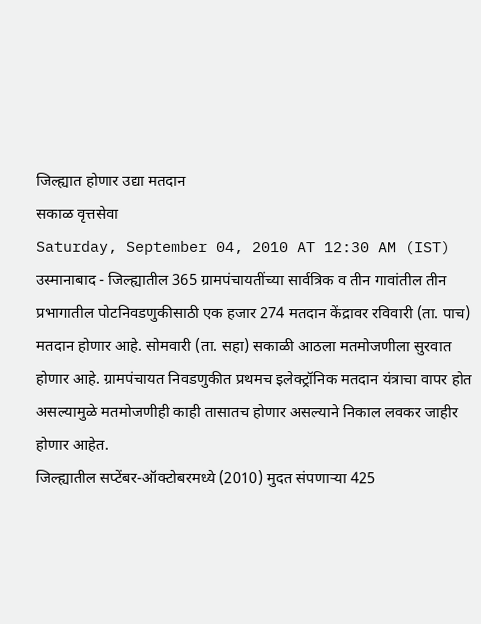जिल्ह्यात होणार उद्या मतदान
सकाळ वृत्तसेवा
Saturday, September 04, 2010 AT 12:30 AM (IST)
उस्मानाबाद - जिल्ह्यातील 365 ग्रामपंचायतींच्या सार्वत्रिक व तीन गावांतील तीन प्रभागातील पोटनिवडणुकीसाठी एक हजार 274 मतदान केंद्रावर रविवारी (ता. पाच) मतदान होणार आहे. सोमवारी (ता. सहा) सकाळी आठला मतमोजणीला सुरवात होणार आहे. ग्रामपंचायत निवडणुकीत प्रथमच इलेक्ट्रॉनिक मतदान यंत्राचा वापर होत असल्यामुळे मतमोजणीही काही तासातच होणार असल्याने निकाल लवकर जाहीर होणार आहेत.
जिल्ह्यातील सप्टेंबर-ऑक्टोबरमध्ये (2010) मुदत संपणाऱ्या 425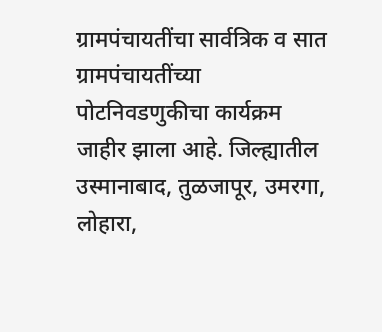ग्रामपंचायतींचा सार्वत्रिक व सात ग्रामपंचायतींच्या पोटनिवडणुकीचा कार्यक्रम जाहीर झाला आहे. जिल्ह्यातील उस्मानाबाद, तुळजापूर, उमरगा, लोहारा,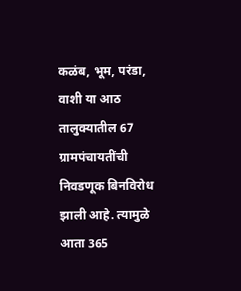कळंब, भूम, परंडा, वाशी या आठ तालुक्यातील 67 ग्रामपंचायतींची निवडणूक बिनविरोध झाली आहे. त्यामुळे आता 365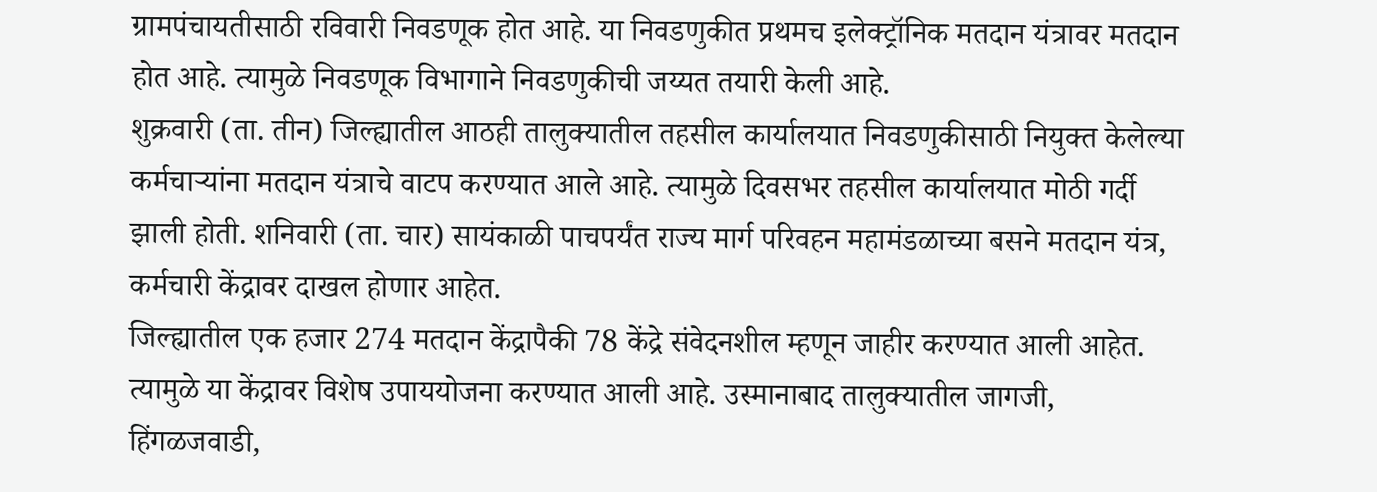ग्रामपंचायतीसाठी रविवारी निवडणूक होत आहे. या निवडणुकीत प्रथमच इलेक्ट्रॉनिक मतदान यंत्रावर मतदान होत आहे. त्यामुळे निवडणूक विभागाने निवडणुकीची जय्यत तयारी केली आहे.
शुक्रवारी (ता. तीन) जिल्ह्यातील आठही तालुक्यातील तहसील कार्यालयात निवडणुकीसाठी नियुक्त केलेल्या कर्मचाऱ्यांना मतदान यंत्राचे वाटप करण्यात आले आहे. त्यामुळे दिवसभर तहसील कार्यालयात मोठी गर्दी झाली होती. शनिवारी (ता. चार) सायंकाळी पाचपर्यंत राज्य मार्ग परिवहन महामंडळाच्या बसने मतदान यंत्र, कर्मचारी केंद्रावर दाखल होणार आहेत.
जिल्ह्यातील एक हजार 274 मतदान केंद्रापैकी 78 केंद्रे संवेदनशील म्हणून जाहीर करण्यात आली आहेत. त्यामुळे या केंद्रावर विशेष उपाययोजना करण्यात आली आहे. उस्मानाबाद तालुक्यातील जागजी, हिंगळजवाडी,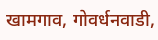खामगाव, गोवर्धनवाडी,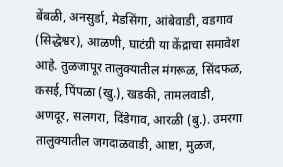बेंबळी, अनसुर्डा, मेडसिंगा, आंबेवाडी, वडगाव (सिद्धेश्वर), आळणी, घाटंग्री या केंद्राचा समावेश आहे. तुळजापूर तालुक्यातील मंगरूळ, सिंदफळ, कसई, पिंपळा (खु.), खडकी, तामलवाडी, अणदूर, सलगरा, दिंडेगाव, आरळी (बु.). उमरगा तालुक्यातील जगदाळवाडी, आष्टा, मुळज,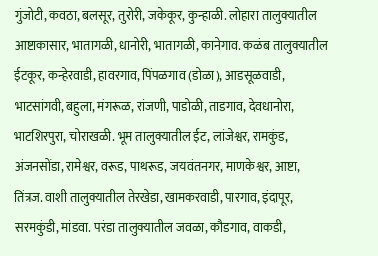गुंजोटी, कवठा, बलसूर, तुरोरी, जकेकूर, कुन्हाळी. लोहारा तालुक्यातील आष्टाकासार, भातागळी, धानोरी, भातागळी, कानेगाव. कळंब तालुक्यातील ईटकूर, कन्हेरवाडी, हावरगाव, पिंपळगाव (डोळा), आडसूळवाडी, भाटसांगवी, बहुला, मंगरूळ, रांजणी, पाडोळी, ताडगाव, देवधानोरा, भाटशिरपुरा, चोराखळी. भूम तालुक्यातील ईट, लांजेश्वर, रामकुंड, अंजनसोंडा, रामेश्वर, वरूड, पाथरूड, जयवंतनगर, माणकेश्वर, आष्टा, तिंत्रज. वाशी तालुक्यातील तेरखेडा, खामकरवाडी, पारगाव, इंदापूर, सरमकुंडी, मांडवा. परंडा तालुक्यातील जवळा, कौडगाव, वाकडी,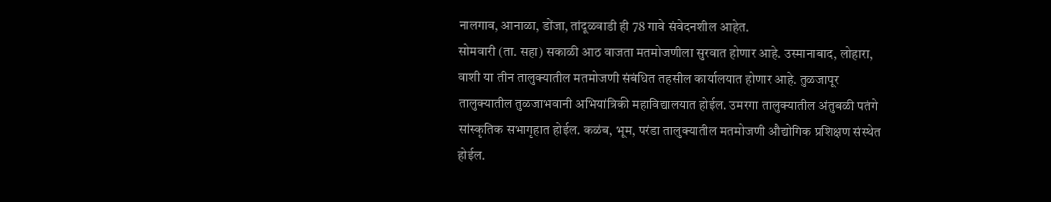नालगाव, आनाळा, डोंजा, तांदूळवाडी ही 78 गावे संवेदनशील आहेत.
सोमवारी (ता. सहा) सकाळी आठ वाजता मतमोजणीला सुरवात होणार आहे. उस्मानाबाद, लोहारा, वाशी या तीन तालुक्यातील मतमोजणी संबंधित तहसील कार्यालयात होणार आहे. तुळजापूर तालुक्यातील तुळजाभवानी अभियांत्रिकी महाविद्यालयात होईल. उमरगा तालुक्यातील अंतुबळी पतंगे सांस्कृतिक सभागृहात होईल. कळंब, भूम, परंडा तालुक्यातील मतमोजणी औद्योगिक प्रशिक्षण संस्थेत होईल.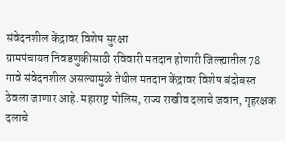संवेदनशील केंद्रावर विशेष सुरक्षा
ग्रामपंचायत निवडणुकीसाठी रविवारी मतदान होणारी जिल्ह्यातील 78 गावे संवेदनशील असल्यामुळे तेथील मतदान केंद्रावर विशेष बंदोबस्त ठेवला जाणार आहे. महाराष्ट्र पोलिस, राज्य राखीव दलाचे जवान, गृहरक्षक दलाचे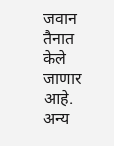जवान तैनात केले जाणार आहे. अन्य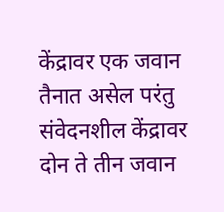केंद्रावर एक जवान तैनात असेल परंतु संवेदनशील केंद्रावर दोन ते तीन जवान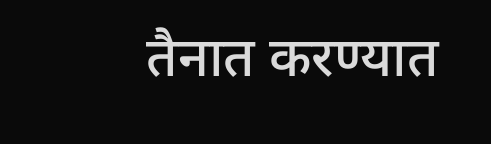तैनात करण्यात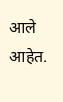आले आहेत.